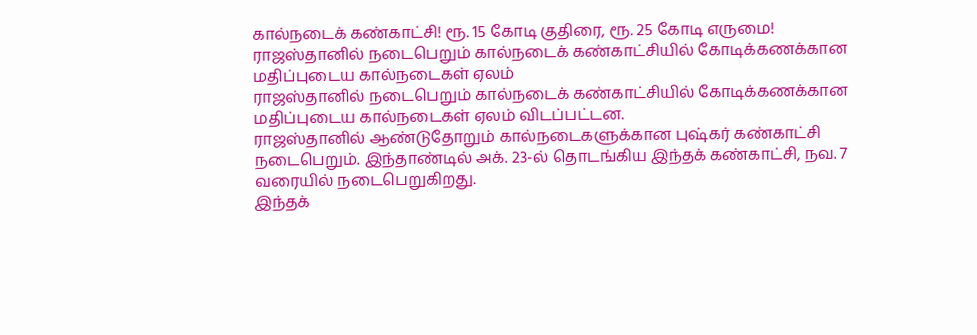கால்நடைக் கண்காட்சி! ரூ. 15 கோடி குதிரை, ரூ. 25 கோடி எருமை!
ராஜஸ்தானில் நடைபெறும் கால்நடைக் கண்காட்சியில் கோடிக்கணக்கான மதிப்புடைய கால்நடைகள் ஏலம்
ராஜஸ்தானில் நடைபெறும் கால்நடைக் கண்காட்சியில் கோடிக்கணக்கான மதிப்புடைய கால்நடைகள் ஏலம் விடப்பட்டன.
ராஜஸ்தானில் ஆண்டுதோறும் கால்நடைகளுக்கான புஷ்கர் கண்காட்சி நடைபெறும். இந்தாண்டில் அக். 23-ல் தொடங்கிய இந்தக் கண்காட்சி, நவ. 7 வரையில் நடைபெறுகிறது.
இந்தக்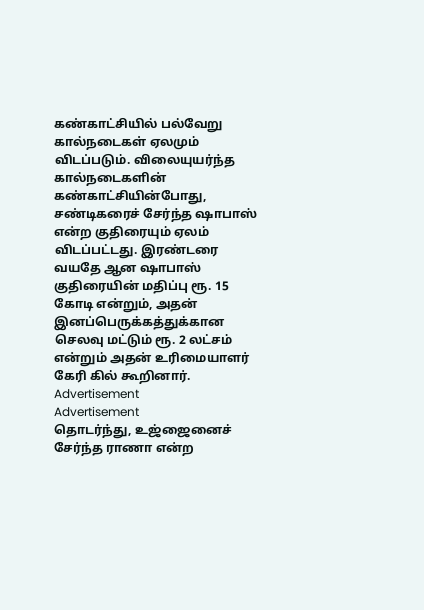கண்காட்சியில் பல்வேறு கால்நடைகள் ஏலமும் விடப்படும். விலையுயர்ந்த கால்நடைகளின் கண்காட்சியின்போது, சண்டிகரைச் சேர்ந்த ஷாபாஸ் என்ற குதிரையும் ஏலம் விடப்பட்டது. இரண்டரை வயதே ஆன ஷாபாஸ் குதிரையின் மதிப்பு ரூ. 15 கோடி என்றும், அதன் இனப்பெருக்கத்துக்கான செலவு மட்டும் ரூ. 2 லட்சம் என்றும் அதன் உரிமையாளர் கேரி கில் கூறினார்.
Advertisement
Advertisement
தொடர்ந்து, உஜ்ஜைனைச் சேர்ந்த ராணா என்ற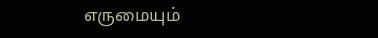எருமையும்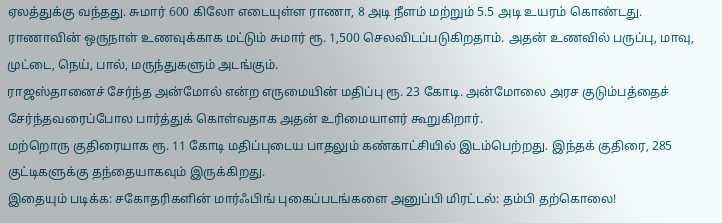ஏலத்துக்கு வந்தது. சுமார் 600 கிலோ எடையுள்ள ராணா, 8 அடி நீளம் மற்றும் 5.5 அடி உயரம் கொண்டது. ராணாவின் ஒருநாள் உணவுக்காக மட்டும் சுமார் ரூ. 1,500 செலவிடப்படுகிறதாம். அதன் உணவில் பருப்பு, மாவு, முட்டை, நெய், பால், மருந்துகளும் அடங்கும்.
ராஜஸ்தானைச் சேர்ந்த அன்மோல் என்ற எருமையின் மதிப்பு ரூ. 23 கோடி. அன்மோலை அரச குடும்பத்தைச் சேர்ந்தவரைப்போல பார்த்துக் கொள்வதாக அதன் உரிமையாளர் கூறுகிறார்.
மற்றொரு குதிரையாக ரூ. 11 கோடி மதிப்புடைய பாதலும் கண்காட்சியில் இடம்பெற்றது. இந்தக் குதிரை, 285 குட்டிகளுக்கு தந்தையாகவும் இருக்கிறது.
இதையும் படிக்க: சகோதரிகளின் மார்ஃபிங் புகைப்படங்களை அனுப்பி மிரட்டல்: தம்பி தற்கொலை!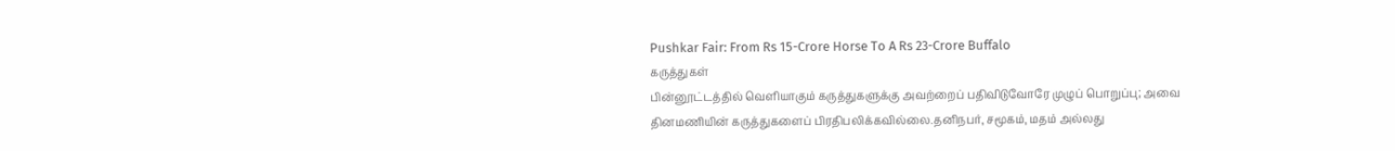Pushkar Fair: From Rs 15-Crore Horse To A Rs 23-Crore Buffalo
கருத்துகள்
பின்னூட்டத்தில் வெளியாகும் கருத்துகளுக்கு அவற்றைப் பதிவிடுவோரே முழுப் பொறுப்பு; அவை தினமணியின் கருத்துகளைப் பிரதிபலிக்கவில்லை.தனிநபர், சமூகம், மதம் அல்லது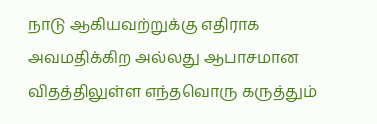நாடு ஆகியவற்றுக்கு எதிராக அவமதிக்கிற அல்லது ஆபாசமான விதத்திலுள்ள எந்தவொரு கருத்தும்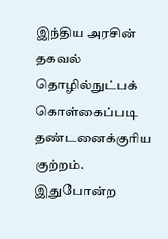இந்திய அரசின் தகவல் தொழில்நுட்பக் கொள்கைப்படி தண்டனைக்குரிய குற்றம். இதுபோன்ற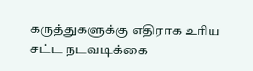கருத்துகளுக்கு எதிராக உரிய சட்ட நடவடிக்கை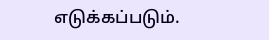எடுக்கப்படும்.